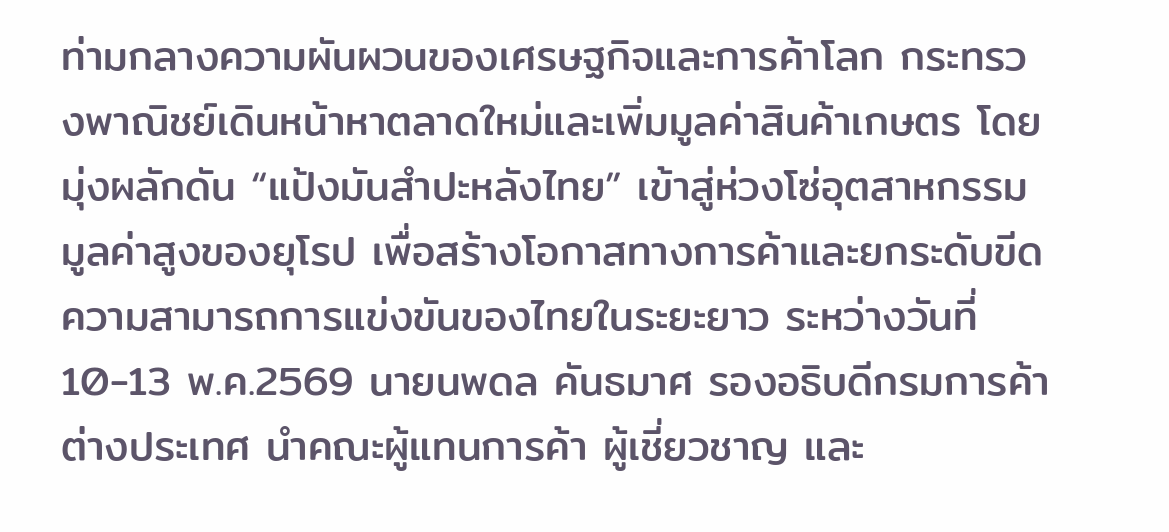ท่ามกลางความผันผวนของเศรษฐกิจและการค้าโลก กระทรวงพาณิชย์เดินหน้าหาตลาดใหม่และเพิ่มมูลค่าสินค้าเกษตร โดยมุ่งผลักดัน “แป้งมันสำปะหลังไทย” เข้าสู่ห่วงโซ่อุตสาหกรรมมูลค่าสูงของยุโรป เพื่อสร้างโอกาสทางการค้าและยกระดับขีดความสามารถการแข่งขันของไทยในระยะยาว ระหว่างวันที่ 10-13 พ.ค.2569 นายนพดล คันธมาศ รองอธิบดีกรมการค้าต่างประเทศ นำคณะผู้แทนการค้า ผู้เชี่ยวชาญ และ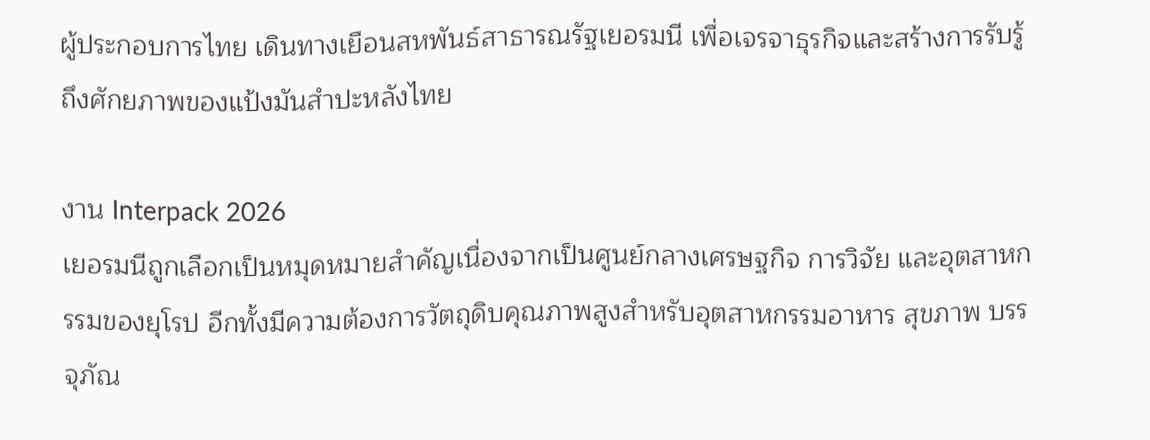ผู้ประกอบการไทย เดินทางเยือนสหพันธ์สาธารณรัฐเยอรมนี เพื่อเจรจาธุรกิจและสร้างการรับรู้ถึงศักยภาพของแป้งมันสำปะหลังไทย

งาน Interpack 2026
เยอรมนีถูกเลือกเป็นหมุดหมายสำคัญเนื่องจากเป็นศูนย์กลางเศรษฐกิจ การวิจัย และอุตสาหกรรมของยุโรป อีกทั้งมีความต้องการวัตถุดิบคุณภาพสูงสำหรับอุตสาหกรรมอาหาร สุขภาพ บรรจุภัณ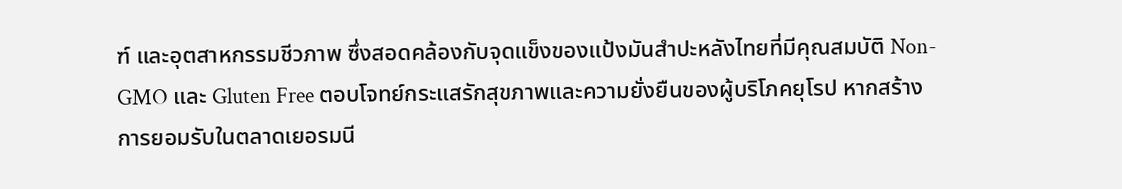ฑ์ และอุตสาหกรรมชีวภาพ ซึ่งสอดคล้องกับจุดแข็งของแป้งมันสำปะหลังไทยที่มีคุณสมบัติ Non-GMO และ Gluten Free ตอบโจทย์กระแสรักสุขภาพและความยั่งยืนของผู้บริโภคยุโรป หากสร้างการยอมรับในตลาดเยอรมนี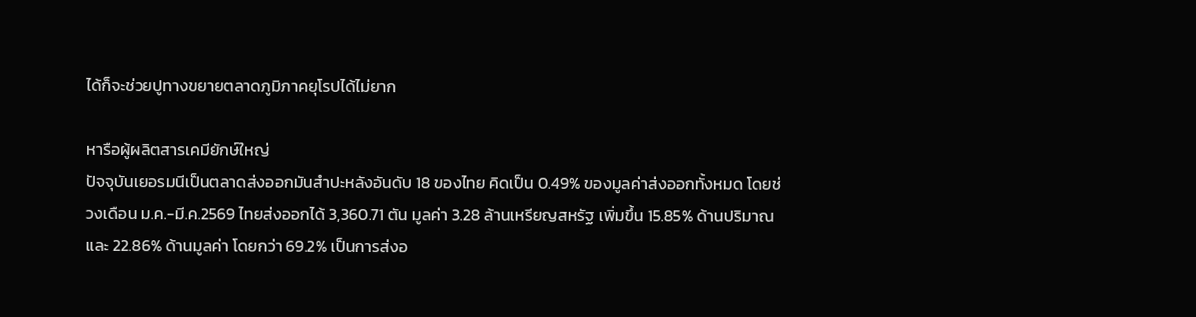ได้ก็จะช่วยปูทางขยายตลาดภูมิภาคยุโรปได้ไม่ยาก

หารือผู้ผลิตสารเคมียักษ์ใหญ่
ปัจจุบันเยอรมนีเป็นตลาดส่งออกมันสำปะหลังอันดับ 18 ของไทย คิดเป็น 0.49% ของมูลค่าส่งออกทั้งหมด โดยช่วงเดือน ม.ค.-มี.ค.2569 ไทยส่งออกได้ 3,360.71 ตัน มูลค่า 3.28 ล้านเหรียญสหรัฐ เพิ่มขึ้น 15.85% ด้านปริมาณ และ 22.86% ด้านมูลค่า โดยกว่า 69.2% เป็นการส่งอ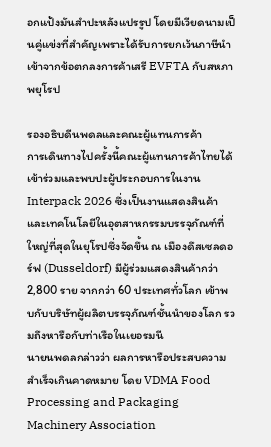อกแป้งมันสำปะหลังแปรรูป โดยมีเวียดนามเป็นคู่แข่งที่สำคัญเพราะได้รับการยกเว้นภาษีนำเข้าจากข้อตกลงการค้าเสรี EVFTA กับสหภาพยุโรป

รองอธิบดีนพดลและคณะผู้แทนการค้า
การเดินทางไปครั้งนี้คณะผู้แทนการค้าไทยได้เข้าร่วมและพบปะผู้ประกอบการในงาน Interpack 2026 ซึ่งเป็นงานแสดงสินค้าและเทคโนโลยีในอุตสาหกรรมบรรจุภัณฑ์ที่ใหญ่ที่สุดในยุโรปซึ่งจัดขึ้น ณ เมืองดึสเซลดอร์ฟ (Dusseldorf) มีผู้ร่วมแสดงสินค้ากว่า 2,800 ราย จากกว่า 60 ประเทศทั่วโลก เข้าพบกับบริษัทผู้ผลิตบรรจุภัณฑ์ชั้นนำของโลก รวมถึงหารือกับท่าเรือในเยอรมนี
นายนพดลกล่าวว่า ผลการหารือประสบความสำเร็จเกินคาดหมาย โดย VDMA Food Processing and Packaging Machinery Association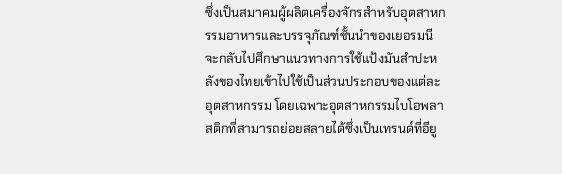ซึ่งเป็นสมาคมผู้ผลิตเครื่องจักรสำหรับอุตสาหกรรมอาหารและบรรจุภัณฑ์ชั้นนำของเยอรมนี จะกลับไปศึกษาแนวทางการใช้แป้งมันสำปะหลังของไทยเข้าไปใช้เป็นส่วนประกอบของแต่ละอุตสาหกรรม โดยเฉพาะอุตสาหกรรมไบโอพลาสติกที่สามารถย่อยสลายได้ซึ่งเป็นเทรนด์ที่อียู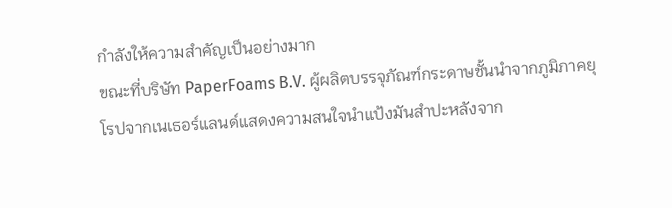กำลังให้ความสำคัญเป็นอย่างมาก
ขณะที่บริษัท PaperFoams B.V. ผู้ผลิตบรรจุภัณฑ์กระดาษชั้นนำจากภูมิภาคยุโรปจากเนเธอร์แลนด์แสดงความสนใจนำแป้งมันสำปะหลังจาก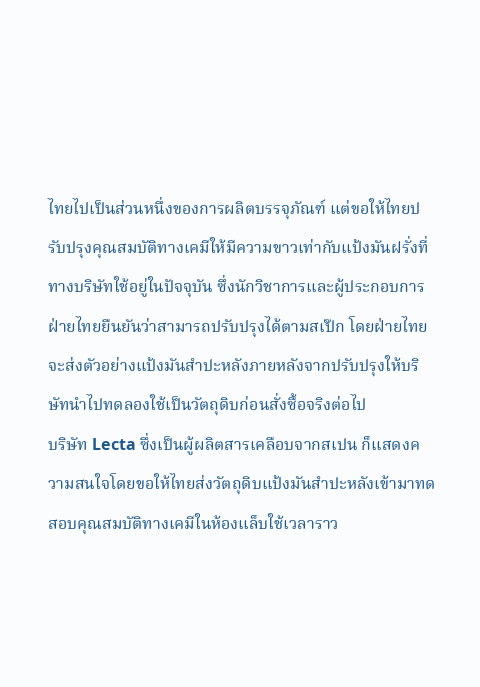ไทยไปเป็นส่วนหนึ่งของการผลิตบรรจุภัณฑ์ แต่ขอให้ไทยปรับปรุงคุณสมบัติทางเคมีให้มีความขาวเท่ากับแป้งมันฝรั่งที่ทางบริษัทใช้อยู่ในปัจจุบัน ซึ่งนักวิชาการและผู้ประกอบการฝ่ายไทยยืนยันว่าสามารถปรับปรุงได้ตามสเป๊ก โดยฝ่ายไทยจะส่งตัวอย่างแป้งมันสำปะหลังภายหลังจากปรับปรุงให้บริษัทนำไปทดลองใช้เป็นวัตถุดิบก่อนสั่งซื้อจริงต่อไป
บริษัท Lecta ซึ่งเป็นผู้ผลิตสารเคลือบจากสเปน ก็แสดงความสนใจโดยขอให้ไทยส่งวัตถุดิบแป้งมันสำปะหลังเข้ามาทดสอบคุณสมบัติทางเคมีในห้องแล็บใช้เวลาราว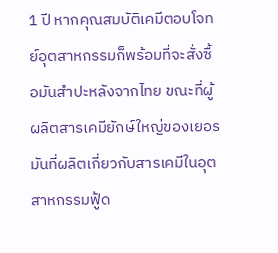1 ปี หากคุณสมบัติเคมีตอบโจทย์อุตสาหกรรมก็พร้อมที่จะสั่งซื้อมันสำปะหลังจากไทย ขณะที่ผู้ผลิตสารเคมียักษ์ใหญ่ของเยอรมันที่ผลิตเกี่ยวกับสารเคมีในอุตสาหกรรมฟู้ด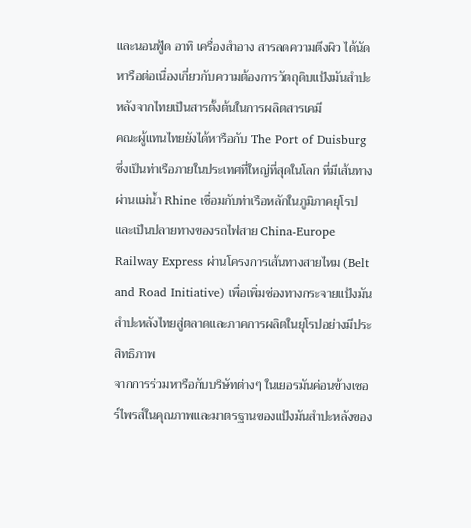และนอนฟู้ด อาทิ เครื่องสำอาง สารลดความตึงผิว ได้นัดหารือต่อเนื่องเกี่ยวกับความต้องการวัตถุดิบแป้งมันสำปะหลังจากไทยเป็นสารตั้งต้นในการผลิตสารเคมี
คณะผู้แทนไทยยังได้หารือกับ The Port of Duisburg ซึ่งเป็นท่าเรือภายในประเทศที่ใหญ่ที่สุดในโลก ที่มีเส้นทางผ่านแม่น้ำ Rhine เชื่อมกับท่าเรือหลักในภูมิภาคยุโรป และเป็นปลายทางของรถไฟสาย China-Europe Railway Express ผ่านโครงการเส้นทางสายไหม (Belt and Road Initiative) เพื่อเพิ่มช่องทางกระจายแป้งมันสำปะหลังไทยสู่ตลาดและภาคการผลิตในยุโรปอย่างมีประสิทธิภาพ
จากการร่วมหารือกับบริษัทต่างๆ ในเยอรมันค่อนข้างเซอร์ไพรส์ในคุณภาพและมาตรฐานของแป้งมันสำปะหลังของ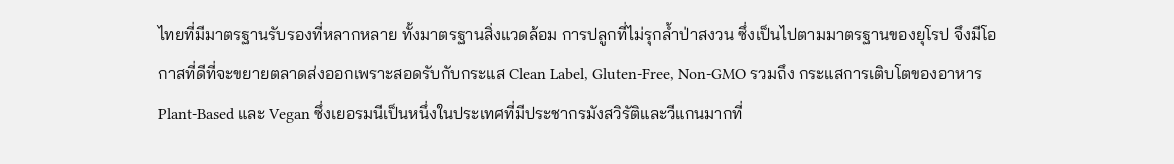ไทยที่มีมาตรฐานรับรองที่หลากหลาย ทั้งมาตรฐานสิ่งแวดล้อม การปลูกที่ไม่รุกล้ำป่าสงวน ซึ่งเป็นไปตามมาตรฐานของยุโรป จึงมีโอกาสที่ดีที่จะขยายตลาดส่งออกเพราะสอดรับกับกระแส Clean Label, Gluten-Free, Non-GMO รวมถึง กระแสการเติบโตของอาหาร Plant-Based และ Vegan ซึ่งเยอรมนีเป็นหนึ่งในประเทศที่มีประชากรมังสวิรัติและวีแกนมากที่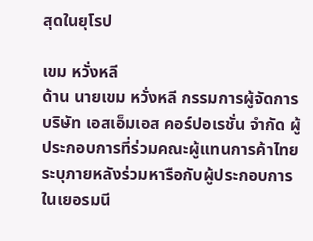สุดในยุโรป

เขม หวั่งหลี
ด้าน นายเขม หวั่งหลี กรรมการผู้จัดการ บริษัท เอสเอ็มเอส คอร์ปอเรชั่น จำกัด ผู้ประกอบการที่ร่วมคณะผู้แทนการค้าไทยระบุภายหลังร่วมหารือกับผู้ประกอบการในเยอรมนี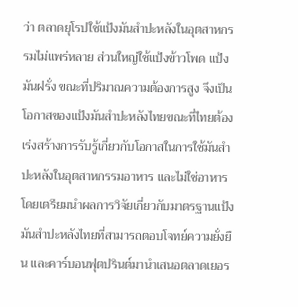ว่า ตลาดยุโรปใช้แป้งมันสำปะหลังในอุตสาหกรรมไม่แพร่หลาย ส่วนใหญ่ใช้แป้งข้าวโพด แป้งมันฝรั่ง ขณะที่ปริมาณความต้องการสูง จึงเป็นโอกาสของแป้งมันสำปะหลังไทยขณะที่ไทยต้องเร่งสร้างการรับรู้เกี่ยวกับโอกาสในการใช้มันสำปะหลังในอุตสาหกรรมอาหาร และไม่ใช่อาหาร โดยเตรียมนำผลการวิจัยเกี่ยวกับมาตรฐานแป้งมันสำปะหลังไทยที่สามารถตอบโจทย์ความยั่งยืน และคาร์บอนฟุตปรินต์มานำเสนอตลาดเยอร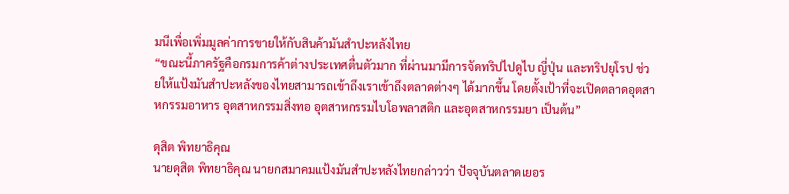มนีเพื่อเพิ่มมูลค่าการขายให้กับสินค้ามันสำปะหลังไทย
“ขณะนี้ภาครัฐคือกรมการค้าต่างประเทศตื่นตัวมาก ที่ผ่านมามีการจัดทริปไปดูไบ ญี่ปุ่น และทริปยุโรป ช่วยให้แป้งมันสำปะหลังของไทยสามารถเข้าถึงเราเข้าถึงตลาดต่างๆ ได้มากขึ้น โดยตั้งเป้าที่จะเปิดตลาดอุตสาหกรรมอาหาร อุตสาหกรรมสิ่งทอ อุตสาหกรรมไบโอพลาสติก และอุตสาหกรรมยา เป็นต้น”

ดุสิต พิทยาธิคุณ
นายดุสิต พิทยาธิคุณ นายกสมาคมแป้งมันสำปะหลังไทยกล่าวว่า ปัจจุบันตลาดเยอร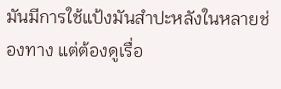มันมีการใช้แป้งมันสำปะหลังในหลายช่องทาง แต่ต้องดูเรื่อ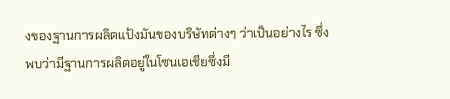งของฐานการผลิตแป้งมันของบริษัทต่างๆ ว่าเป็นอย่างไร ซึ่งพบว่ามีฐานการผลิตอยู่ในโซนเอเชียซึ่งมี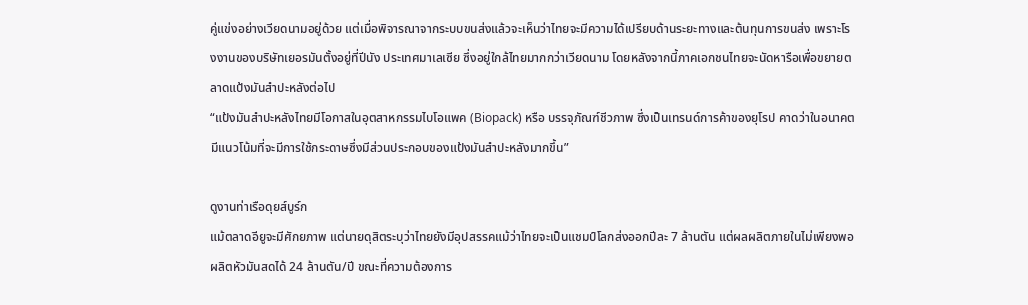คู่แข่งอย่างเวียดนามอยู่ด้วย แต่เมื่อพิจารณาจากระบบขนส่งแล้วจะเห็นว่าไทยจะมีความได้เปรียบด้านระยะทางและต้นทุนการขนส่ง เพราะโรงงานของบริษัทเยอรมันตั้งอยู่ที่ปีนัง ประเทศมาเลเซีย ซึ่งอยู่ใกล้ไทยมากกว่าเวียดนาม โดยหลังจากนี้ภาคเอกชนไทยจะนัดหารือเพื่อขยายตลาดแป้งมันสำปะหลังต่อไป
“แป้งมันสำปะหลังไทยมีโอกาสในอุตสาหกรรมไบโอแพค (Biopack) หรือ บรรจุภัณฑ์ชีวภาพ ซึ่งเป็นเทรนด์การค้าของยุโรป คาดว่าในอนาคตมีแนวโน้มที่จะมีการใช้กระดาษซึ่งมีส่วนประกอบของแป้งมันสำปะหลังมากขึ้น”

ดูงานท่าเรือดุยส์บูร์ก
แม้ตลาดอียูจะมีศักยภาพ แต่นายดุสิตระบุว่าไทยยังมีอุปสรรคแม้ว่าไทยจะเป็นแชมป์โลกส่งออกปีละ 7 ล้านตัน แต่ผลผลิตภายในไม่เพียงพอผลิตหัวมันสดได้ 24 ล้านตัน/ปี ขณะที่ความต้องการ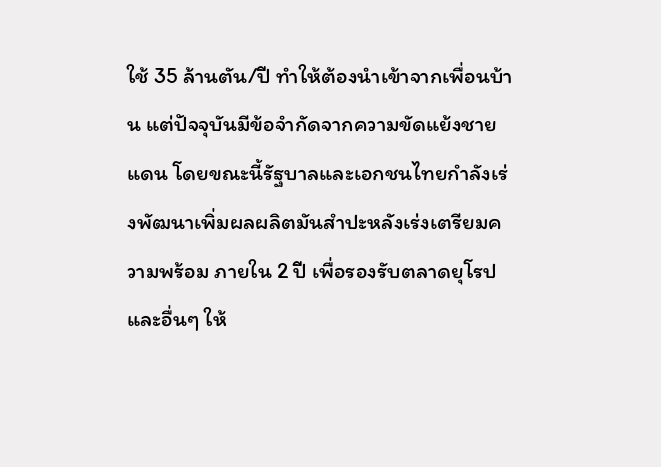ใช้ 35 ล้านตัน/ปี ทำให้ต้องนำเข้าจากเพื่อนบ้าน แต่ปัจจุบันมีข้อจำกัดจากความขัดแย้งชายแดน โดยขณะนี้รัฐบาลและเอกชนไทยกำลังเร่งพัฒนาเพิ่มผลผลิตมันสำปะหลังเร่งเตรียมความพร้อม ภายใน 2 ปี เพื่อรองรับตลาดยุโรปและอื่นๆ ให้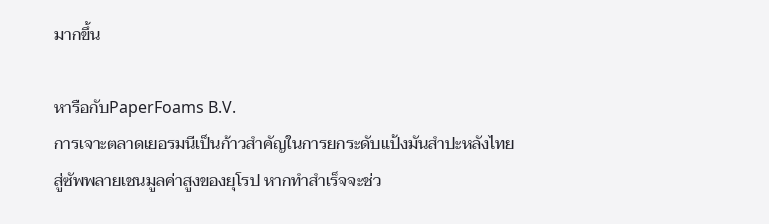มากขึ้น

หารือกับPaperFoams B.V.
การเจาะตลาดเยอรมนีเป็นก้าวสำคัญในการยกระดับแป้งมันสำปะหลังไทยสู่ซัพพลายเชนมูลค่าสูงของยุโรป หากทำสำเร็จจะช่ว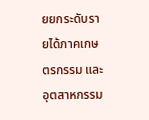ยยกระดับรายได้ภาคเกษตรกรรม และอุตสาหกรรม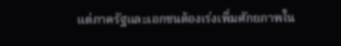แต่ภาครัฐและเอกชนต้องเร่งเพิ่มศักยภาพใน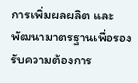การเพิ่มผลผลิต และพัฒนามาตรฐานเพื่อรองรับความต้องการ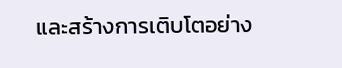และสร้างการเติบโตอย่าง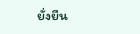ยั่งยืน